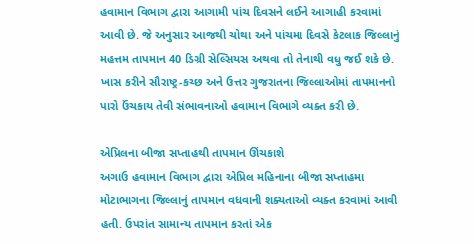હવામાન વિભાગ દ્વારા આગામી પાંચ દિવસને લઈને આગાહી કરવામાં આવી છે. જે અનુસાર આજથી ચોથા અને પાંચમા દિવસે કેટલાક જિલ્લાનું મહત્તમ તાપમાન 40 ડિગ્રી સેલ્સિયસ અથવા તો તેનાથી વધુ જઈ શકે છે. ખાસ કરીને સૌરાષ્ટ્ર-કચ્છ અને ઉત્તર ગુજરાતના જિલ્લાઓમાં તાપમાનનો પારો ઉંચકાય તેવી સંભાવનાઓ હવામાન વિભાગે વ્યક્ત કરી છે.

એપ્રિલના બીજા સપ્તાહથી તાપમાન ઊંચકાશે
અગાઉ હવામાન વિભાગ દ્વારા એપ્રિલ મહિનાના બીજા સપ્તાહમા મોટાભાગના જિલ્લાનું તાપમાન વધવાની શક્યતાઓ વ્યક્ત કરવામાં આવી હતી. ઉપરાંત સામાન્ય તાપમાન કરતાં એક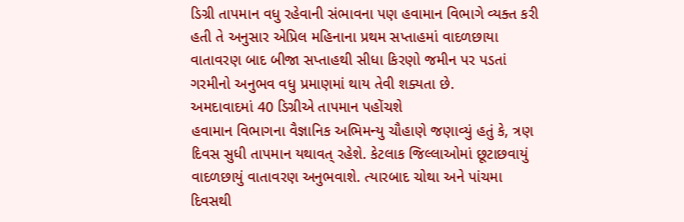ડિગ્રી તાપમાન વધુ રહેવાની સંભાવના પણ હવામાન વિભાગે વ્યક્ત કરી હતી તે અનુસાર એપ્રિલ મહિનાના પ્રથમ સપ્તાહમાં વાદળછાયા વાતાવરણ બાદ બીજા સપ્તાહથી સીધા કિરણો જમીન પર પડતાં ગરમીનો અનુભવ વધુ પ્રમાણમાં થાય તેવી શક્યતા છે.
અમદાવાદમાં 40 ડિગ્રીએ તાપમાન પહોંચશે
હવામાન વિભાગના વૈજ્ઞાનિક અભિમન્યુ ચૌહાણે જણાવ્યું હતું કે, ત્રણ દિવસ સુધી તાપમાન યથાવત્ રહેશે. કેટલાક જિલ્લાઓમાં છૂટાછવાયું વાદળછાયું વાતાવરણ અનુભવાશે. ત્યારબાદ ચોથા અને પાંચમા દિવસથી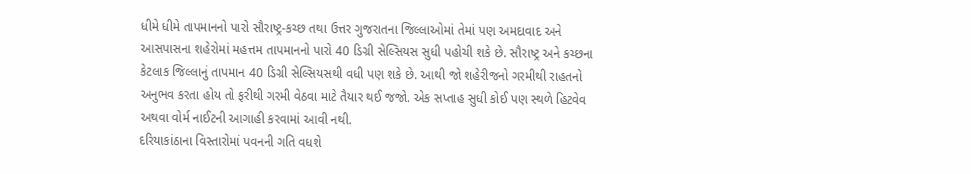ધીમે ધીમે તાપમાનનો પારો સૌરાષ્ટ્ર-કચ્છ તથા ઉત્તર ગુજરાતના જિલ્લાઓમાં તેમાં પણ અમદાવાદ અને આસપાસના શહેરોમાં મહત્તમ તાપમાનનો પારો 40 ડિગ્રી સેલ્સિયસ સુધી પહોચી શકે છે. સૌરાષ્ટ્ર અને કચ્છના કેટલાક જિલ્લાનું તાપમાન 40 ડિગ્રી સેલ્સિયસથી વધી પણ શકે છે. આથી જો શહેરીજનો ગરમીથી રાહતનો અનુભવ કરતા હોય તો ફરીથી ગરમી વેઠવા માટે તૈયાર થઈ જજો. એક સપ્તાહ સુધી કોઈ પણ સ્થળે હિટવેવ અથવા વોર્મ નાઈટની આગાહી કરવામાં આવી નથી.
દરિયાકાંઠાના વિસ્તારોમાં પવનની ગતિ વધશે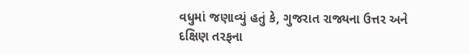વધુમાં જણાવ્યું હતું કે, ગુજરાત રાજ્યના ઉત્તર અને દક્ષિણ તરફના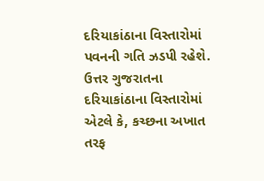દરિયાકાંઠાના વિસ્તારોમાં પવનની ગતિ ઝડપી રહેશે. ઉત્તર ગુજરાતના દરિયાકાંઠાના વિસ્તારોમાં એટલે કે, કચ્છના અખાત તરફ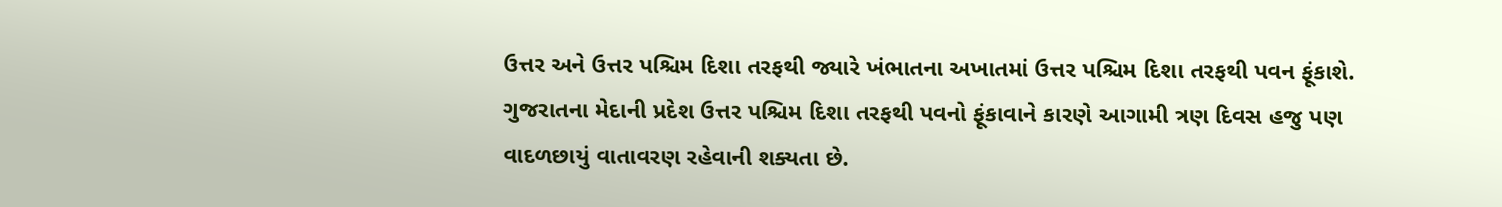ઉત્તર અને ઉત્તર પશ્ચિમ દિશા તરફથી જ્યારે ખંભાતના અખાતમાં ઉત્તર પશ્ચિમ દિશા તરફથી પવન ફૂંકાશે. ગુજરાતના મેદાની પ્રદેશ ઉત્તર પશ્ચિમ દિશા તરફથી પવનો ફૂંકાવાને કારણે આગામી ત્રણ દિવસ હજુ પણ વાદળછાયું વાતાવરણ રહેવાની શક્યતા છે.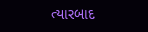ત્યારબાદ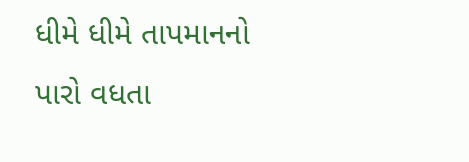ધીમે ધીમે તાપમાનનો પારો વધતા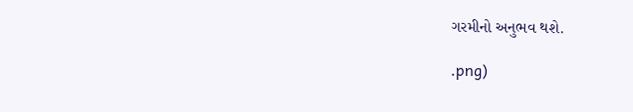ગરમીનો અનુભવ થશે.

.png)